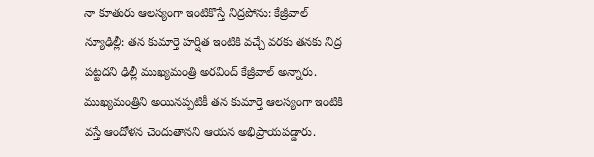నా కూతురు ఆలస్యంగా ఇంటికొస్తే నిద్రపోను: కేజ్రీవాల్
న్యూఢిల్లీ: తన కుమార్తె హర్షిత ఇంటికి వచ్చే వరకు తనకు నిద్ర పట్టదని ఢిల్లీ ముఖ్యమంత్రి అరవింద్ కేజ్రీవాల్ అన్నారు. ముఖ్యమంత్రిని అయినప్పటికీ తన కుమార్తె ఆలస్యంగా ఇంటికి వస్తే ఆందోళన చెందుతానని ఆయన అభిప్రాయపడ్డారు.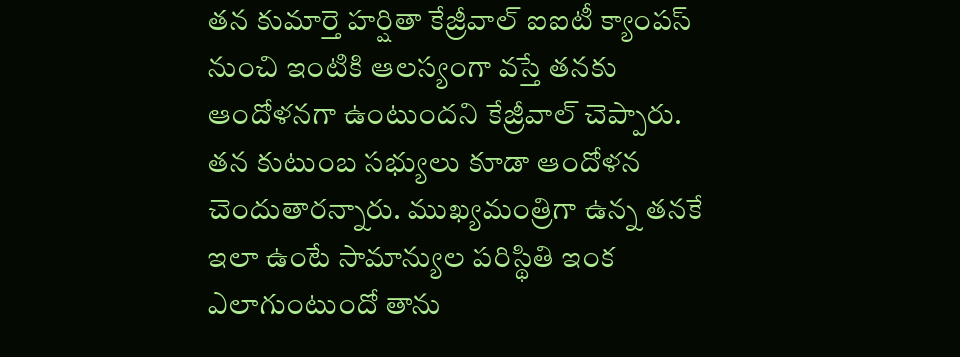తన కుమార్తె హర్షితా కేజ్రీవాల్ ఐఐటీ క్యాంపస్ నుంచి ఇంటికి ఆలస్యంగా వస్తే తనకు ఆందోళనగా ఉంటుందని కేజ్రీవాల్ చెప్పారు. తన కుటుంబ సభ్యులు కూడా ఆందోళన చెందుతారన్నారు. ముఖ్యమంత్రిగా ఉన్న తనకే ఇలా ఉంటే సామాన్యుల పరిస్థితి ఇంక ఎలాగుంటుందో తాను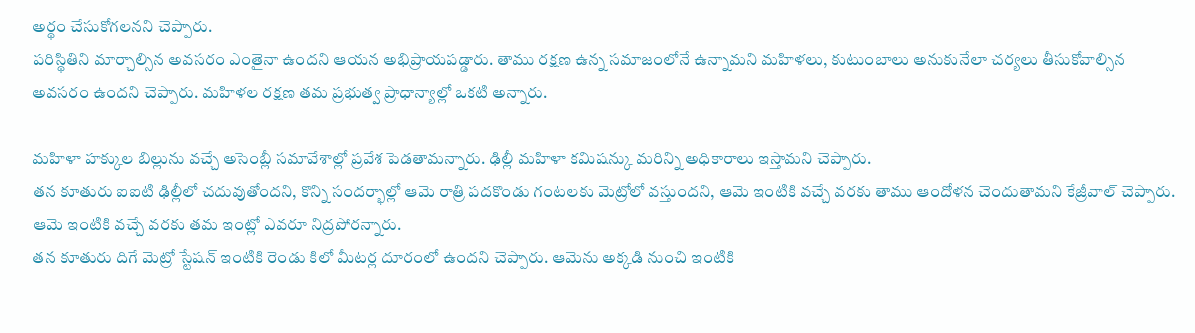అర్థం చేసుకోగలనని చెప్పారు.
పరిస్థితిని మార్చాల్సిన అవసరం ఎంతైనా ఉందని ఆయన అభిప్రాయపడ్డారు. తాము రక్షణ ఉన్న సమాజంలోనే ఉన్నామని మహిళలు, కుటుంబాలు అనుకునేలా చర్యలు తీసుకోవాల్సిన అవసరం ఉందని చెప్పారు. మహిళల రక్షణ తమ ప్రభుత్వ ప్రాధాన్యాల్లో ఒకటి అన్నారు.

మహిళా హక్కుల బిల్లును వచ్చే అసెంబ్లీ సమావేశాల్లో ప్రవేశ పెడతామన్నారు. ఢిల్లీ మహిళా కమిషన్కు మరిన్ని అధికారాలు ఇస్తామని చెప్పారు.
తన కూతురు ఐఐటి ఢిల్లీలో చదువుతోందని, కొన్ని సందర్భాల్లో ఆమె రాత్రి పదకొండు గంటలకు మెట్రోలో వస్తుందని, ఆమె ఇంటికి వచ్చే వరకు తాము ఆందోళన చెందుతామని కేజ్రీవాల్ చెప్పారు. ఆమె ఇంటికి వచ్చే వరకు తమ ఇంట్లో ఎవరూ నిద్రపోరన్నారు.
తన కూతురు దిగే మెట్రో స్టేషన్ ఇంటికి రెండు కిలో మీటర్ల దూరంలో ఉందని చెప్పారు. ఆమెను అక్కడి నుంచి ఇంటికి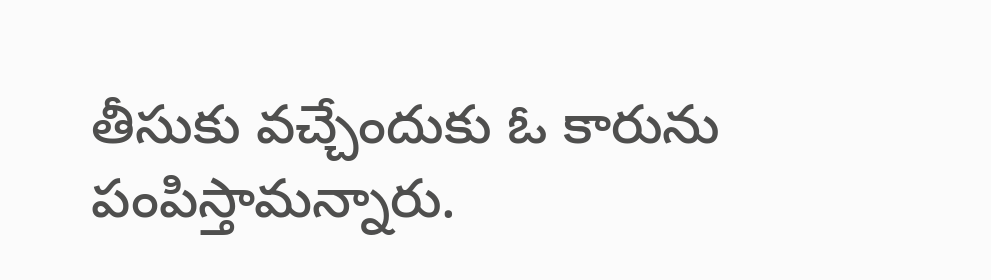తీసుకు వచ్చేందుకు ఓ కారును పంపిస్తామన్నారు.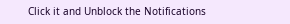Click it and Unblock the Notifications